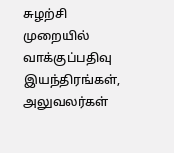சுழற்சி முறையில் வாக்குப்பதிவு இயந்திரங்கள், அலுவலர்கள்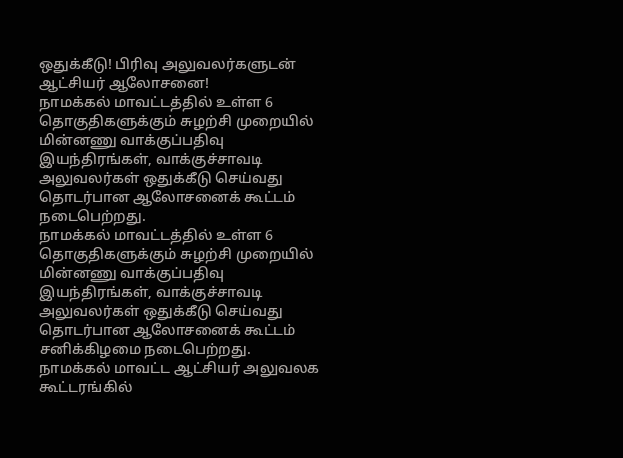ஒதுக்கீடு! பிரிவு அலுவலர்களுடன் ஆட்சியர் ஆலோசனை!
நாமக்கல் மாவட்டத்தில் உள்ள 6 தொகுதிகளுக்கும் சுழற்சி முறையில் மின்னணு வாக்குப்பதிவு இயந்திரங்கள், வாக்குச்சாவடி அலுவலர்கள் ஒதுக்கீடு செய்வது தொடர்பான ஆலோசனைக் கூட்டம் நடைபெற்றது.
நாமக்கல் மாவட்டத்தில் உள்ள 6 தொகுதிகளுக்கும் சுழற்சி முறையில் மின்னணு வாக்குப்பதிவு இயந்திரங்கள், வாக்குச்சாவடி அலுவலர்கள் ஒதுக்கீடு செய்வது தொடர்பான ஆலோசனைக் கூட்டம் சனிக்கிழமை நடைபெற்றது.
நாமக்கல் மாவட்ட ஆட்சியர் அலுவலக கூட்டரங்கில்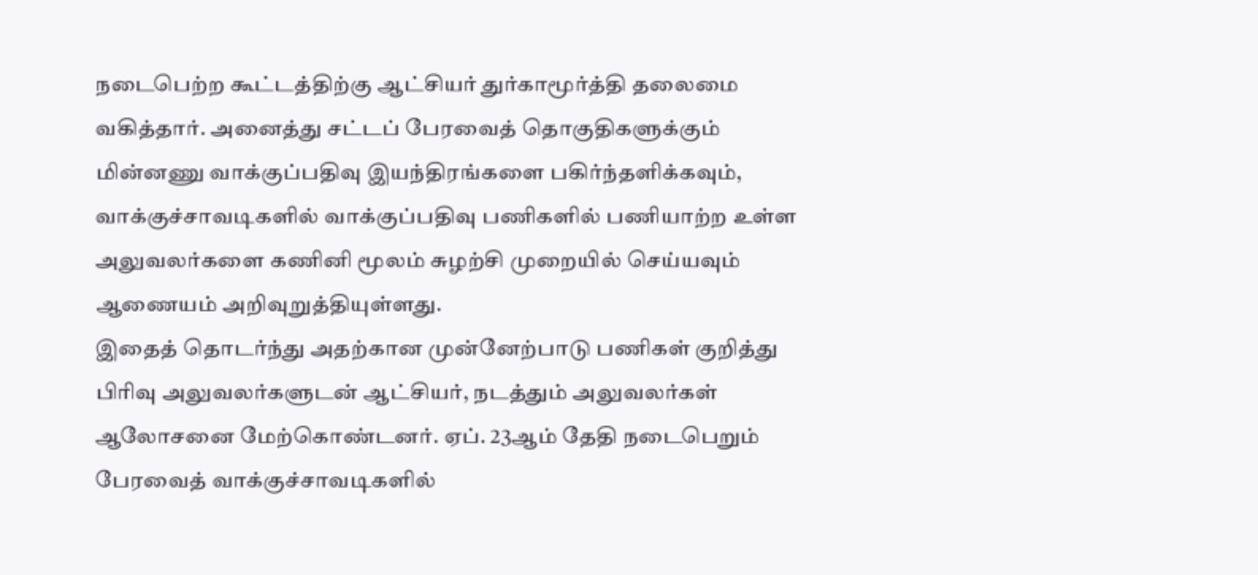நடைபெற்ற கூட்டத்திற்கு ஆட்சியர் துர்காமூர்த்தி தலைமை வகித்தார். அனைத்து சட்டப் பேரவைத் தொகுதிகளுக்கும் மின்னணு வாக்குப்பதிவு இயந்திரங்களை பகிர்ந்தளிக்கவும், வாக்குச்சாவடிகளில் வாக்குப்பதிவு பணிகளில் பணியாற்ற உள்ள அலுவலர்களை கணினி மூலம் சுழற்சி முறையில் செய்யவும் ஆணையம் அறிவுறுத்தியுள்ளது.
இதைத் தொடர்ந்து அதற்கான முன்னேற்பாடு பணிகள் குறித்து பிரிவு அலுவலர்களுடன் ஆட்சியர், நடத்தும் அலுவலர்கள் ஆலோசனை மேற்கொண்டனர். ஏப். 23ஆம் தேதி நடைபெறும் பேரவைத் வாக்குச்சாவடிகளில்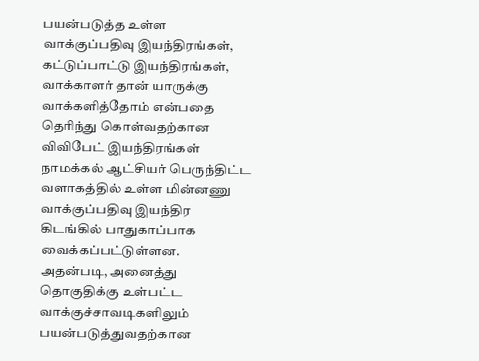பயன்படுத்த உள்ள வாக்குப்பதிவு இயந்திரங்கள், கட்டுப்பாட்டு இயந்திரங்கள், வாக்காளர் தான் யாருக்கு வாக்களித்தோம் என்பதை தெரிந்து கொள்வதற்கான விவிபேட் இயந்திரங்கள் நாமக்கல் ஆட்சியர் பெருந்திட்ட வளாகத்தில் உள்ள மின்னணு வாக்குப்பதிவு இயந்திர கிடங்கில் பாதுகாப்பாக வைக்கப்பட்டுள்ளன.
அதன்படி, அனைத்து தொகுதிக்கு உள்பட்ட வாக்குச்சாவடிகளிலும் பயன்படுத்துவதற்கான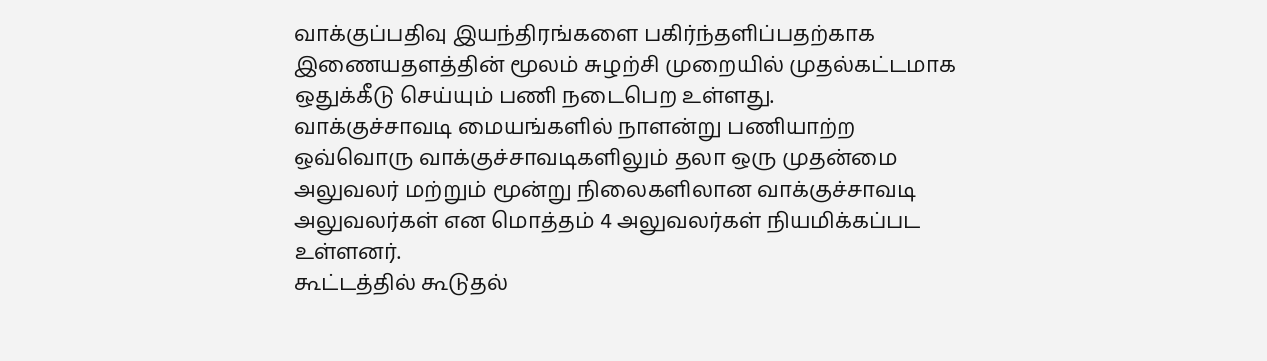வாக்குப்பதிவு இயந்திரங்களை பகிர்ந்தளிப்பதற்காக இணையதளத்தின் மூலம் சுழற்சி முறையில் முதல்கட்டமாக ஒதுக்கீடு செய்யும் பணி நடைபெற உள்ளது.
வாக்குச்சாவடி மையங்களில் நாளன்று பணியாற்ற ஒவ்வொரு வாக்குச்சாவடிகளிலும் தலா ஒரு முதன்மை அலுவலர் மற்றும் மூன்று நிலைகளிலான வாக்குச்சாவடி அலுவலர்கள் என மொத்தம் 4 அலுவலர்கள் நியமிக்கப்பட உள்ளனர்.
கூட்டத்தில் கூடுதல்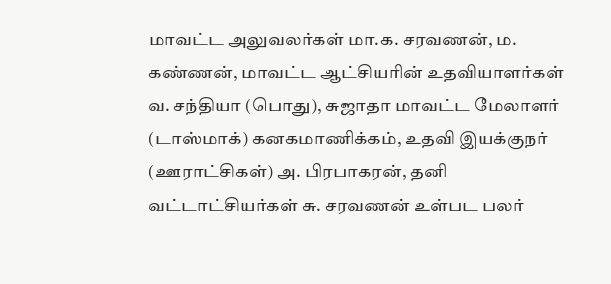மாவட்ட அலுவலர்கள் மா.க. சரவணன், ம. கண்ணன், மாவட்ட ஆட்சியரின் உதவியாளர்கள் வ. சந்தியா (பொது), சுஜாதா மாவட்ட மேலாளர் (டாஸ்மாக்) கனகமாணிக்கம், உதவி இயக்குநர் (ஊராட்சிகள்) அ. பிரபாகரன், தனி வட்டாட்சியர்கள் சு. சரவணன் உள்பட பலர்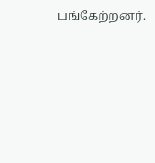பங்கேற்றனர்.